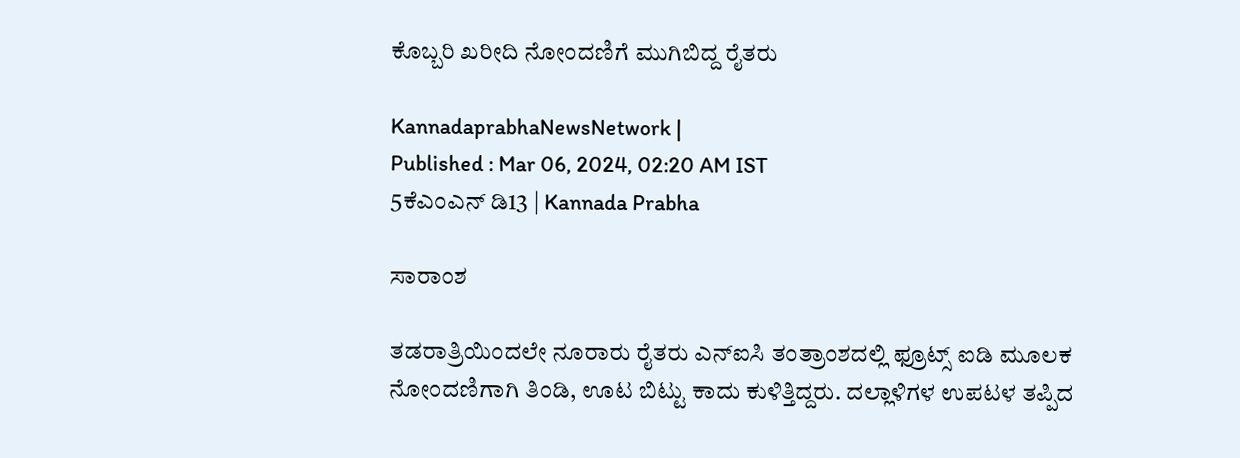ಕೊಬ್ಬರಿ ಖರೀದಿ ನೋಂದಣಿಗೆ ಮುಗಿಬಿದ್ದ ರೈತರು

KannadaprabhaNewsNetwork |
Published : Mar 06, 2024, 02:20 AM IST
5ಕೆಎಂಎನ್ ಡಿ13 | Kannada Prabha

ಸಾರಾಂಶ

ತಡರಾತ್ರಿಯಿಂದಲೇ ನೂರಾರು ರೈತರು ಎನ್‌ಐಸಿ ತಂತ್ರಾಂಶದಲ್ಲಿ ಫ್ರೂಟ್ಸ್‌ ಐಡಿ ಮೂಲಕ ನೋಂದಣಿಗಾಗಿ ತಿಂಡಿ, ಊಟ ಬಿಟ್ಟು ಕಾದು ಕುಳಿತ್ತಿದ್ದರು. ದಲ್ಲಾಳಿಗಳ ಉಪಟಳ ತಪ್ಪಿದ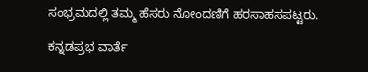ಸಂಭ್ರಮದಲ್ಲಿ ತಮ್ಮ ಹೆಸರು ನೋಂದಣಿಗೆ ಹರಸಾಹಸಪಟ್ಟರು.

ಕನ್ನಡಪ್ರಭ ವಾರ್ತೆ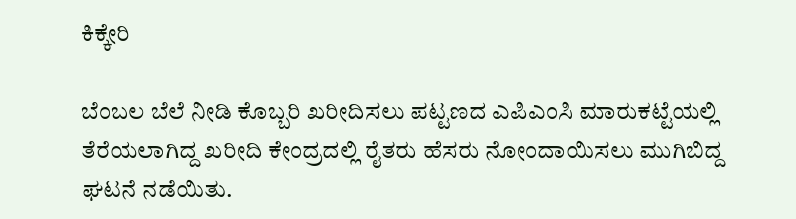ಕಿಕ್ಕೇರಿ

ಬೆಂಬಲ ಬೆಲೆ ನೀಡಿ ಕೊಬ್ಬರಿ ಖರೀದಿಸಲು ಪಟ್ಟಣದ ಎಪಿಎಂಸಿ ಮಾರುಕಟ್ಟೆಯಲ್ಲಿ ತೆರೆಯಲಾಗಿದ್ದ ಖರೀದಿ ಕೇಂದ್ರದಲ್ಲಿ ರೈತರು ಹೆಸರು ನೋಂದಾಯಿಸಲು ಮುಗಿಬಿದ್ದ ಘಟನೆ ನಡೆಯಿತು.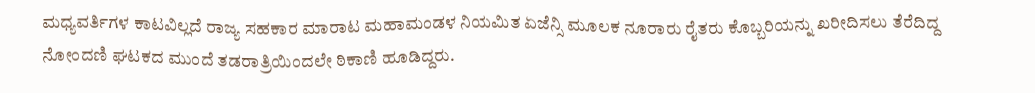ಮಧ್ಯವರ್ತಿಗಳ ಕಾಟವಿಲ್ಲದೆ ರಾಜ್ಯ ಸಹಕಾರ ಮಾರಾಟ ಮಹಾಮಂಡಳ ನಿಯಮಿತ ಏಜೆನ್ಸಿ ಮೂಲಕ ನೂರಾರು ರೈತರು ಕೊಬ್ಬರಿಯನ್ನು ಖರೀದಿಸಲು ತೆರೆದಿದ್ದ ನೋಂದಣಿ ಘಟಕದ ಮುಂದೆ ತಡರಾತ್ರಿಯಿಂದಲೇ ಠಿಕಾಣಿ ಹೂಡಿದ್ದರು.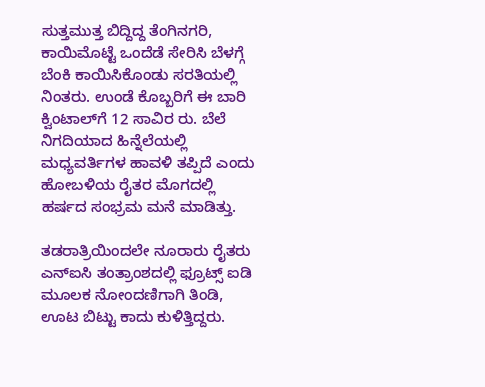ಸುತ್ತಮುತ್ತ ಬಿದ್ದಿದ್ದ ತೆಂಗಿನಗರಿ, ಕಾಯಿಮೊಟ್ಟೆ ಒಂದೆಡೆ ಸೇರಿಸಿ ಬೆಳಗ್ಗೆ ಬೆಂಕಿ ಕಾಯಿಸಿಕೊಂಡು ಸರತಿಯಲ್ಲಿ ನಿಂತರು. ಉಂಡೆ ಕೊಬ್ಬರಿಗೆ ಈ ಬಾರಿ ಕ್ವಿಂಟಾಲ್‌ಗೆ 12 ಸಾವಿರ ರು. ಬೆಲೆ ನಿಗದಿಯಾದ ಹಿನ್ನೆಲೆಯಲ್ಲಿ ಮಧ್ಯವರ್ತಿಗಳ ಹಾವಳಿ ತಪ್ಪಿದೆ ಎಂದು ಹೋಬಳಿಯ ರೈತರ ಮೊಗದಲ್ಲಿ ಹರ್ಷದ ಸಂಭ್ರಮ ಮನೆ ಮಾಡಿತ್ತು.

ತಡರಾತ್ರಿಯಿಂದಲೇ ನೂರಾರು ರೈತರು ಎನ್‌ಐಸಿ ತಂತ್ರಾಂಶದಲ್ಲಿ ಫ್ರೂಟ್ಸ್‌ ಐಡಿ ಮೂಲಕ ನೋಂದಣಿಗಾಗಿ ತಿಂಡಿ, ಊಟ ಬಿಟ್ಟು ಕಾದು ಕುಳಿತ್ತಿದ್ದರು.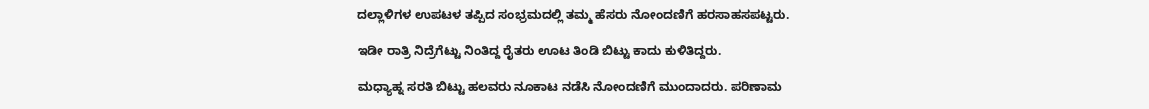ದಲ್ಲಾಳಿಗಳ ಉಪಟಳ ತಪ್ಪಿದ ಸಂಭ್ರಮದಲ್ಲಿ ತಮ್ಮ ಹೆಸರು ನೋಂದಣಿಗೆ ಹರಸಾಹಸಪಟ್ಟರು.

ಇಡೀ ರಾತ್ರಿ ನಿದ್ರೆಗೆಟ್ಟು ನಿಂತಿದ್ದ ರೈತರು ಊಟ ತಿಂಡಿ ಬಿಟ್ಟು ಕಾದು ಕುಳಿತಿದ್ದರು.

ಮಧ್ಯಾಹ್ನ ಸರತಿ ಬಿಟ್ಟು ಹಲವರು ನೂಕಾಟ ನಡೆಸಿ ನೋಂದಣಿಗೆ ಮುಂದಾದರು. ಪರಿಣಾಮ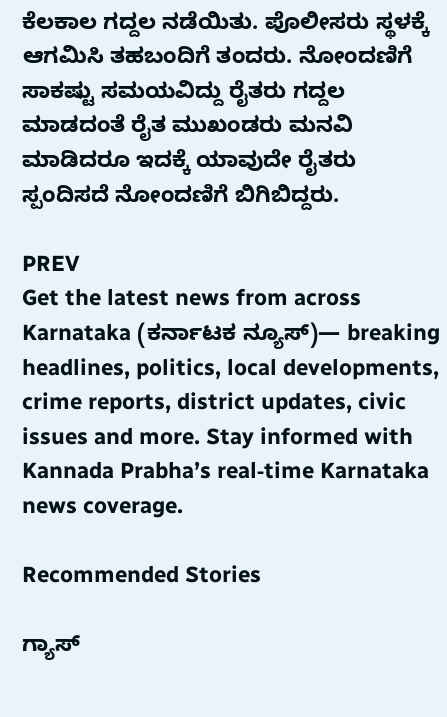ಕೆಲಕಾಲ ಗದ್ದಲ ನಡೆಯಿತು. ಪೊಲೀಸರು ಸ್ಥಳಕ್ಕೆ ಆಗಮಿಸಿ ತಹಬಂದಿಗೆ ತಂದರು. ನೋಂದಣಿಗೆ ಸಾಕಷ್ಟು ಸಮಯವಿದ್ದು ರೈತರು ಗದ್ದಲ ಮಾಡದಂತೆ ರೈತ ಮುಖಂಡರು ಮನವಿ ಮಾಡಿದರೂ ಇದಕ್ಕೆ ಯಾವುದೇ ರೈತರು ಸ್ಪಂದಿಸದೆ ನೋಂದಣಿಗೆ ಬಿಗಿಬಿದ್ದರು.

PREV
Get the latest news from across Karnataka (ಕರ್ನಾಟಕ ನ್ಯೂಸ್)— breaking headlines, politics, local developments, crime reports, district updates, civic issues and more. Stay informed with Kannada Prabha’s real‑time Karnataka news coverage.

Recommended Stories

ಗ್ಯಾಸ್‌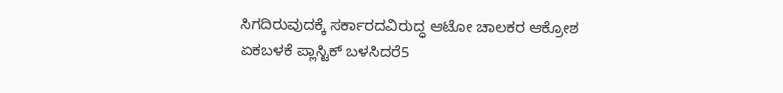ಸಿಗದಿರುವುದಕ್ಕೆ ಸರ್ಕಾರದವಿರುದ್ಧ ಆಟೋ ಚಾಲಕರ ಆಕ್ರೋಶ
ಏಕಬಳಕೆ ಪ್ಲಾಸ್ಟಿಕ್ ಬಳಸಿದರೆ5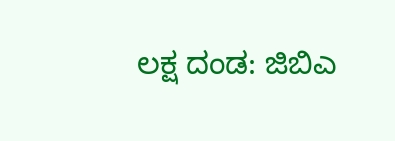ಲಕ್ಷ ದಂಡ: ಜಿಬಿಎ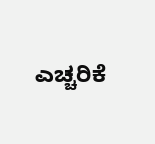ಎಚ್ಚರಿಕೆ